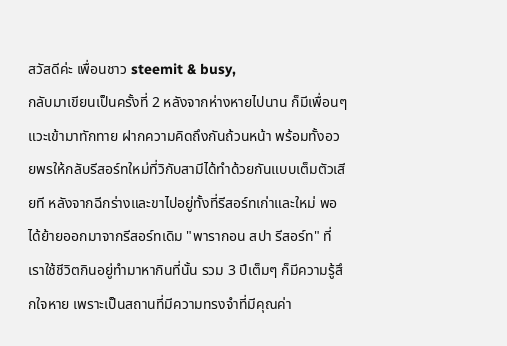สวัสดีค่ะ เพื่อนชาว steemit & busy,
กลับมาเขียนเป็นครั้งที่ 2 หลังจากห่างหายไปนาน ก็มีเพื่อนๆ แวะเข้ามาทักทาย ฝากความคิดถึงกันถ้วนหน้า พร้อมทั้งอวยพรให้กลับรีสอร์ทใหม่ที่วิกับสามีได้ทำด้วยกันแบบเต็มตัวเสียที หลังจากฉีกร่างและขาไปอยู่ทั้งที่รีสอร์ทเก่าและใหม่ พอได้ย้ายออกมาจากรีสอร์ทเดิม "พารากอน สปา รีสอร์ท" ที่เราใช้ชีวิตกินอยู่ทำมาหากินที่นั้น รวม 3 ปีเต็มๆ ก็มีความรู้สึกใจหาย เพราะเป็นสถานที่มีความทรงจำที่มีคุณค่า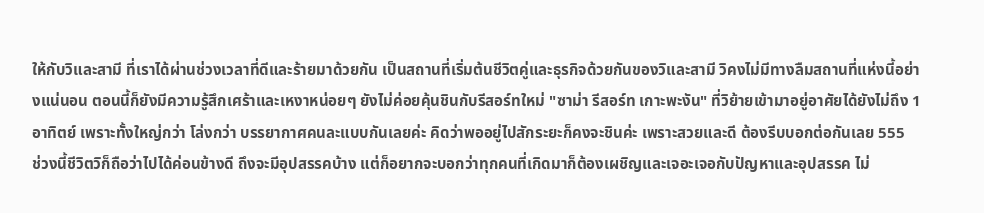ให้กับวิและสามี ที่เราได้ผ่านช่วงเวลาที่ดีและร้ายมาด้วยกัน เป็นสถานที่เริ่มต้นชีวิตคู่และธุรกิจด้วยกันของวิและสามี วิคงไม่มีทางลืมสถานที่แห่งนี้อย่างแน่นอน ตอนนี้ก็ยังมีความรู้สึกเศร้าและเหงาหน่อยๆ ยังไม่ค่อยคุ้นชินกับรีสอร์ทใหม่ "ซาม่า รีสอร์ท เกาะพะงัน" ที่วิย้ายเข้ามาอยู่อาศัยได้ยังไม่ถึง 1 อาทิตย์ เพราะทั้งใหญ่กว่า โล่งกว่า บรรยากาศคนละแบบกันเลยค่ะ คิดว่าพออยู่ไปสักระยะก็คงจะชินค่ะ เพราะสวยและดี ต้องรีบบอกต่อกันเลย 555
ช่วงนี้ชีวิตวิก็ถือว่าไปได้ค่อนข้างดี ถึงจะมีอุปสรรคบ้าง แต่ก็อยากจะบอกว่าทุกคนที่เกิดมาก็ต้องเผชิญและเจอะเจอกับปัญหาและอุปสรรค ไม่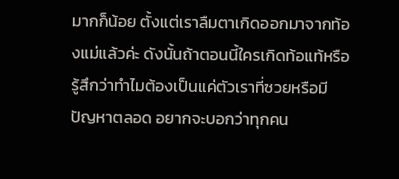มากก็น้อย ตั้งแต่เราลืมตาเกิดออกมาจากท้องแม่แล้วค่ะ ดังนั้นถ้าตอนนี้ใครเกิดท้อแท้หรือรู้สึกว่าทำไมต้องเป็นแค่ตัวเราที่ซวยหรือมีปัญหาตลอด อยากจะบอกว่าทุกคน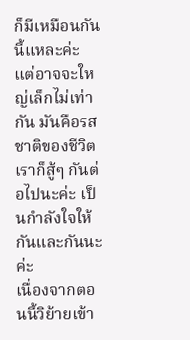ก็มีเหมือนกันนี้แหละค่ะ แต่อาจจะใหญ่เล็กไม่เท่ากัน มันคือรสชาติของชีวิตเราก็สู้ๆ กันต่อไปนะค่ะ เป็นกำลังใจให้กันและกันนะค่ะ
เนื่องจากตอนนี้วิย้ายเข้า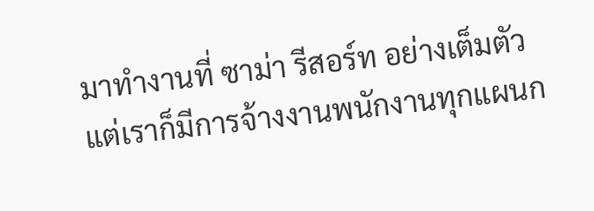มาทำงานที่ ซาม่า รีสอร์ท อย่างเต็มตัว แต่เราก็มีการจ้างงานพนักงานทุกแผนก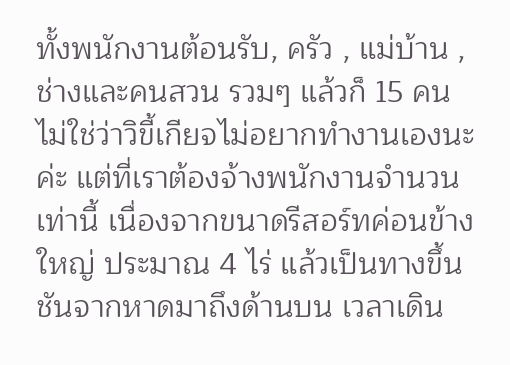ทั้งพนักงานต้อนรับ, ครัว , แม่บ้าน , ช่างและคนสวน รวมๆ แล้วก็ 15 คน ไม่ใช่ว่าวิขี้เกียจไม่อยากทำงานเองนะค่ะ แต่ที่เราต้องจ้างพนักงานจำนวนเท่านี้ เนื่องจากขนาดรีสอร์ทค่อนข้างใหญ่ ประมาณ 4 ไร่ แล้วเป็นทางขึ้นชันจากหาดมาถึงด้านบน เวลาเดิน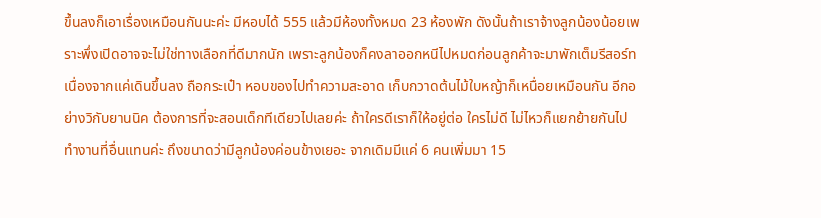ขึ้นลงก็เอาเรื่องเหมือนกันนะค่ะ มีหอบได้ 555 แล้วมีห้องทั้งหมด 23 ห้องพัก ดังนั้นถ้าเราจ้างลูกน้องน้อยเพราะพึ่งเปิดอาจจะไม่ใช่ทางเลือกที่ดีมากนัก เพราะลูกน้องก็คงลาออกหนีไปหมดก่อนลูกค้าจะมาพักเต็มรีสอร์ท เนื่องจากแค่เดินขึ้นลง ถือกระเป๋า หอบของไปทำความสะอาด เก็บกวาดต้นไม้ใบหญ้าก็เหนื่อยเหมือนกัน อีกอย่างวิกับยานนิค ต้องการที่จะสอนเด็กทีเดียวไปเลยค่ะ ถ้าใครดีเราก็ให้อยู่ต่อ ใครไม่ดี ไม่ไหวก็แยกย้ายกันไปทำงานที่อื่นแทนค่ะ ถึงขนาดว่ามีลูกน้องค่อนข้างเยอะ จากเดิมมีแค่ 6 คนเพิ่มมา 15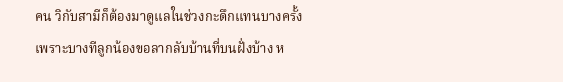คน วิกับสามีก็ต้องมาดูแลในช่วงกะดึกแทนบางครั้ง เพราะบางทีลูกน้องขอลากลับบ้านที่บนฝั่งบ้าง ห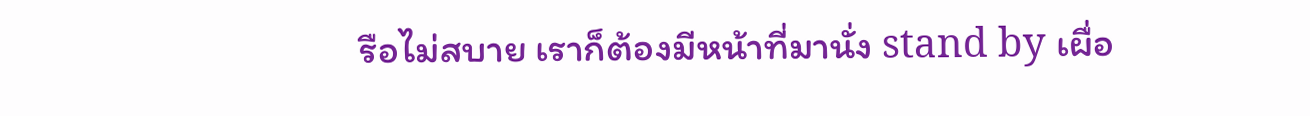รือไม่สบาย เราก็ต้องมีหน้าที่มานั่ง stand by เผื่อ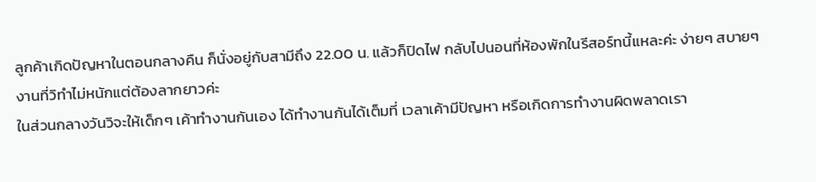ลูกค้าเกิดปัญหาในตอนกลางคืน ก็นั่งอยู่กับสามีถึง 22.00 น. แล้วก็ปิดไฟ กลับไปนอนที่ห้องพักในรีสอร์ทนี้แหละค่ะ ง่ายๆ สบายๆ งานที่วิทำไม่หนักแต่ต้องลากยาวค่ะ
ในส่วนกลางวันวิจะให้เด็กๆ เค้าทำงานกันเอง ได้ทำงานกันได้เต็มที่ เวลาเค้ามีปัญหา หรือเกิดการทำงานผิดพลาดเรา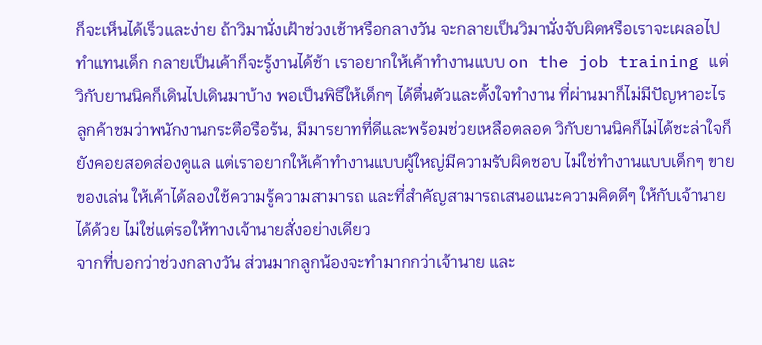ก็จะเห็นได้เร็วและง่าย ถ้าวิมานั่งเฝ้าช่วงเช้าหรือกลางวัน จะกลายเป็นวิมานั่งจับผิดหรือเราจะเผลอไปทำแทนเด็ก กลายเป็นเค้าก็จะรู้งานได้ช้า เราอยากให้เค้าทำงานแบบ on the job training แต่วิกับยานนิคก็เดินไปเดินมาบ้าง พอเป็นพิธีให้เด็กๆ ได้ตื่นตัวและตั้งใจทำงาน ที่ผ่านมาก็ไม่มีปัญหาอะไร ลูกค้าชมว่าพนักงานกระตือรือร้น, มีมารยาทที่ดีและพร้อมช่วยเหลือตลอด วิกับยานนิคก็ไม่ได้ชะล่าใจก็ยังคอยสอดส่องดูแล แต่เราอยากให้เค้าทำงานแบบผู้ใหญ่มีความรับผิดชอบ ไม่ใช่ทำงานแบบเด็กๆ ขายของเล่น ให้เค้าได้ลองใช้ความรู้ความสามารถ และที่สำคัญสามารถเสนอแนะความคิดดีๆ ให้กับเจ้านายได้ด้วย ไม่ใช่แต่รอให้ทางเจ้านายสั่งอย่างเดียว
จากที่บอกว่าช่วงกลางวัน ส่วนมากลูกน้องจะทำมากกว่าเจ้านาย และ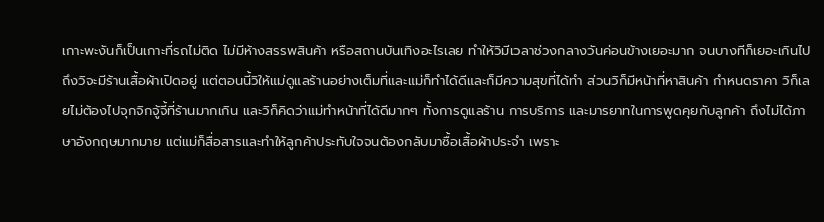เกาะพะงันก็เป็นเกาะที่รถไม่ติด ไม่มีห้างสรรพสินค้า หรือสถานบันเทิงอะไรเลย ทำให้วิมีเวลาช่วงกลางวันค่อนข้างเยอะมาก จนบางทีก็เยอะเกินไป ถึงวิจะมีร้านเสื้อผ้าเปิดอยู่ แต่ตอนนี้วิให้แม่ดูแลร้านอย่างเต็มที่และแม่ก็ทำได้ดีและก็มีความสุขที่ได้ทำ ส่วนวิก็มีหน้าที่หาสินค้า กำหนดราคา วิก็เลยไม่ต้องไปจุกจิกจู้จี้ที่ร้านมากเกิน และวิก็คิดว่าแม่ทำหน้าที่ได้ดีมากๆ ทั้งการดูแลร้าน การบริการ และมารยาทในการพูดคุยกับลูกค้า ถึงไม่ได้ภาษาอังกฤษมากมาย แต่แม่ก็สื่อสารและทำให้ลูกค้าประทับใจจนต้องกลับมาซื้อเสื้อผ้าประจำ เพราะ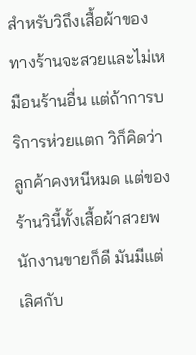สำหรับวิถึงเสื้อผ้าของทางร้านจะสวยและไม่เหมือนร้านอื่น แต่ถ้าการบริการห่วยแตก วิก็คิดว่าลูกค้าคงหนีหมด แต่ของร้านวินี้ทั้งเสื้อผ้าสวยพนักงานขายก็ดี มันมีแต่เลิศกับ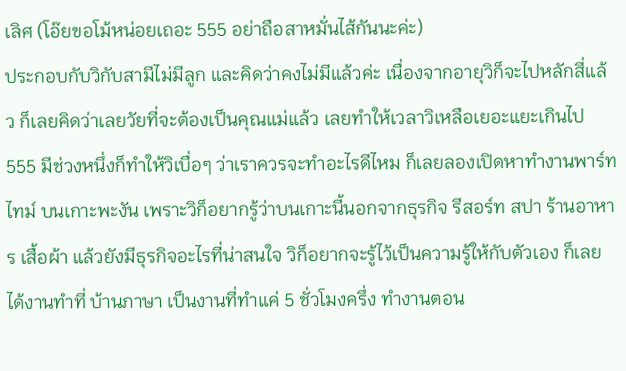เลิศ (โอ๊ยขอโม้หน่อยเถอะ 555 อย่าถือสาหมั่นไส้กันนะค่ะ)
ประกอบกับวิกับสามีไม่มีลูก และคิดว่าคงไม่มีแล้วค่ะ เนื่องจากอายุวิก็จะไปหลักสี่แล้ว ก็เลยคิดว่าเลยวัยที่จะต้องเป็นคุณแม่แล้ว เลยทำให้เวลาวิเหลือเยอะแยะเกินไป 555 มีช่วงหนึ่งก็ทำให้วิเบื่อๆ ว่าเราควรจะทำอะไรดีไหม ก็เลยลองเปิดหาทำงานพาร์ทไทม์ บนเกาะพะงัน เพราะวิก็อยากรู้ว่าบนเกาะนี้นอกจากธุรกิจ รีสอร์ท สปา ร้านอาหาร เสื้อผ้า แล้วยังมีธุรกิจอะไรที่น่าสนใจ วิก็อยากจะรู้ไว้เป็นความรู้ให้กับตัวเอง ก็เลยได้งานทำที่ บ้านภาษา เป็นงานที่ทำแค่ 5 ชั่วโมงครึ่ง ทำงานตอน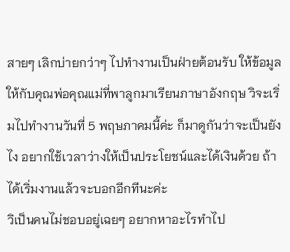สายๆ เลิกบ่ายกว่าๆ ไปทำงานเป็นฝ่ายต้อนรับ ให้ข้อมูลให้กับคุณพ่อคุณแม่ที่พาลูกมาเรียนภาษาอังกฤษ วิจะเริ่มไปทำงานวันที่ 5 พฤษภาคมนี้ค่ะ ก็มาดูกันว่าจะเป็นยังไง อยากใช้เวลาว่างให้เป็นประโยชน์และได้เงินด้วย ถ้าได้เริ่มงานแล้วจะบอกอีกทีนะค่ะ
วิเป็นคนไม่ชอบอยู่เฉยๆ อยากหาอะไรทำไป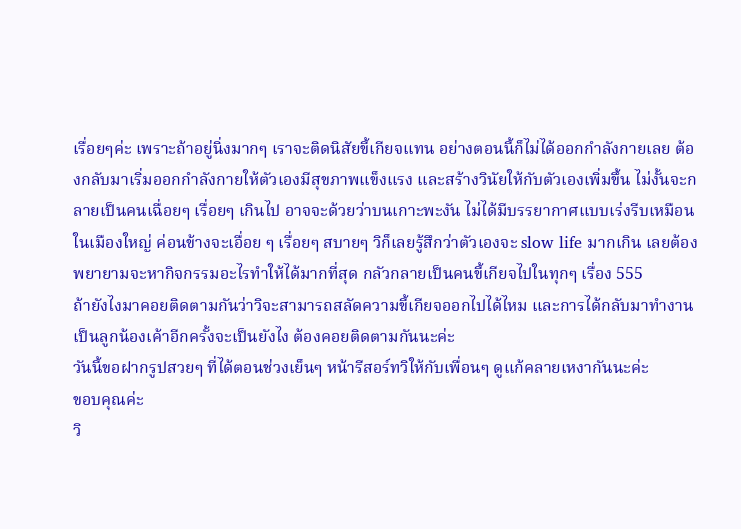เรื่อยๆค่ะ เพราะถ้าอยู่นิ่งมากๆ เราจะติดนิสัยขี้เกียจแทน อย่างตอนนี้ก็ไม่ได้ออกกำลังกายเลย ต้องกลับมาเริ่มออกกำลังกายให้ตัวเองมีสุขภาพแข็งแรง และสร้างวินัยให้กับตัวเองเพิ่มขึ้น ไม่งั้นจะกลายเป็นคนเฉื่อยๆ เรื่อยๆ เกินไป อาจจะด้วยว่าบนเกาะพะงัน ไม่ได้มีบรรยากาศแบบเร่งรีบเหมือนในเมืองใหญ่ ค่อนข้างจะเอื่อย ๆ เรื่อยๆ สบายๆ วิก็เลยรู้สึกว่าตัวเองจะ slow life มากเกิน เลยต้องพยายามจะหากิจกรรมอะไรทำให้ได้มากที่สุด กลัวกลายเป็นคนขี้เกียจไปในทุกๆ เรื่อง 555
ถ้ายังไงมาคอยติดตามกันว่าวิจะสามารถสลัดความขี้เกียจออกไปได้ไหม และการได้กลับมาทำงานเป็นลูกน้องเค้าอีกครั้งจะเป็นยังไง ต้องคอยติดตามกันนะค่ะ
วันนี้ขอฝากรูปสวยๆ ที่ได้ตอนช่วงเย็นๆ หน้ารีสอร์ทวิให้กับเพื่อนๆ ดูแก้คลายเหงากันนะค่ะ
ขอบคุณค่ะ
วิ